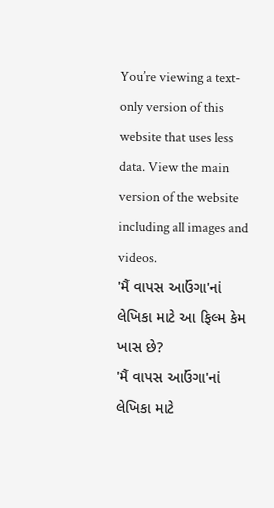You’re viewing a text-only version of this website that uses less data. View the main version of the website including all images and videos.
'મૈં વાપસ આઉંગા'નાં લેખિકા માટે આ ફિલ્મ કેમ ખાસ છે?
'મૈં વાપસ આઉંગા'નાં લેખિકા માટે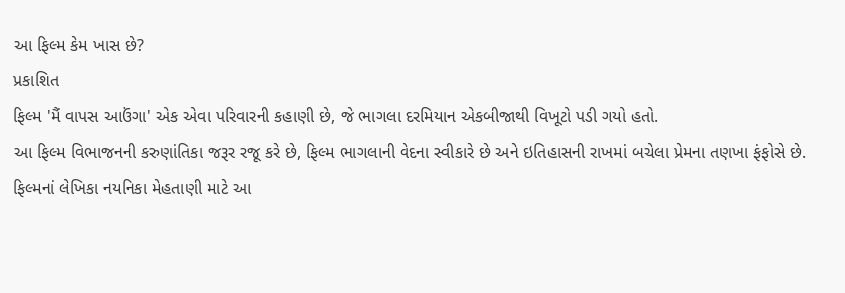આ ફિલ્મ કેમ ખાસ છે?
પ્રકાશિત
ફિલ્મ 'મૈં વાપસ આઉંગા' એક એવા પરિવારની કહાણી છે, જે ભાગલા દરમિયાન એકબીજાથી વિખૂટો પડી ગયો હતો.
આ ફિલ્મ વિભાજનની કરુણાંતિકા જરૂર રજૂ કરે છે, ફિલ્મ ભાગલાની વેદના સ્વીકારે છે અને ઇતિહાસની રાખમાં બચેલા પ્રેમના તણખા ફંફોસે છે.
ફિલ્મનાં લેખિકા નયનિકા મેહતાણી માટે આ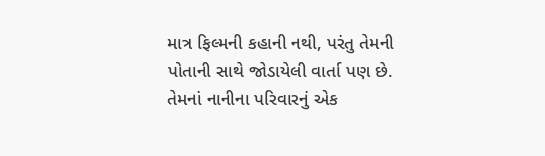માત્ર ફિલ્મની કહાની નથી, પરંતુ તેમની પોતાની સાથે જોડાયેલી વાર્તા પણ છે. તેમનાં નાનીના પરિવારનું એક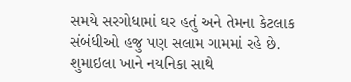સમયે સરગોધામાં ઘર હતું અને તેમના કેટલાક સંબંધીઓ હજુ પણ સલામ ગામમાં રહે છે.
શુમાઇલા ખાને નયનિકા સાથે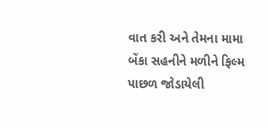વાત કરી અને તેમના મામા બેંકા સહનીને મળીને ફિલ્મ પાછળ જોડાયેલી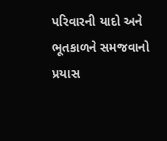પરિવારની યાદો અને ભૂતકાળને સમજવાનો પ્રયાસ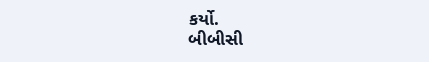કર્યો.
બીબીસી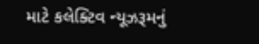માટે કલેક્ટિવ ન્યૂઝરૂમનું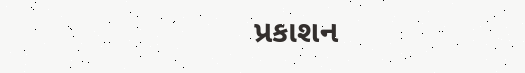પ્રકાશન